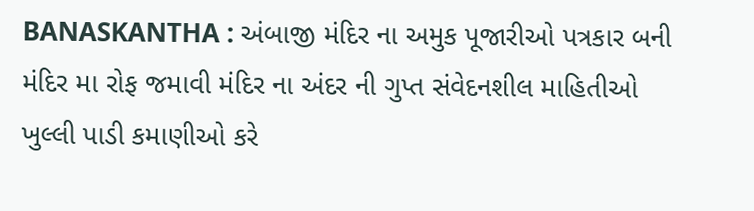BANASKANTHA : અંબાજી મંદિર ના અમુક પૂજારીઓ પત્રકાર બની મંદિર મા રોફ જમાવી મંદિર ના અંદર ની ગુપ્ત સંવેદનશીલ માહિતીઓ ખુલ્લી પાડી કમાણીઓ કરે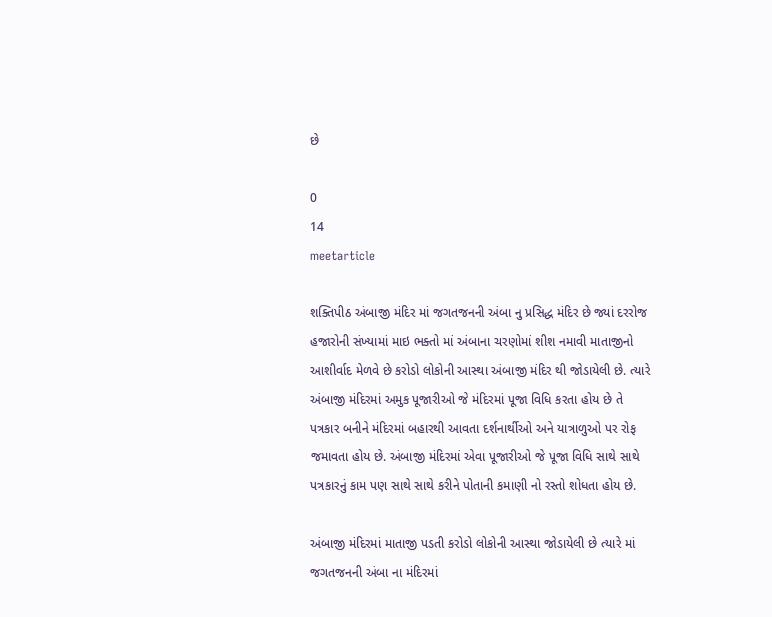છે

0
14
meetarticle

શક્તિપીઠ અંબાજી મંદિર માં જગતજનની અંબા નુ પ્રસિદ્ધ મંદિર છે જ્યાં દરરોજ હજારોની સંખ્યામાં માઇ ભક્તો માં અંબાના ચરણોમાં શીશ નમાવી માતાજીનો આશીર્વાદ મેળવે છે કરોડો લોકોની આસ્થા અંબાજી મંદિર થી જોડાયેલી છે. ત્યારે અંબાજી મંદિરમાં અમુક પૂજારીઓ જે મંદિરમાં પૂજા વિધિ કરતા હોય છે તે પત્રકાર બનીને મંદિરમાં બહારથી આવતા દર્શનાર્થીઓ અને યાત્રાળુઓ પર રોફ જમાવતા હોય છે. અંબાજી મંદિરમાં એવા પૂજારીઓ જે પૂજા વિધિ સાથે સાથે પત્રકારનું કામ પણ સાથે સાથે કરીને પોતાની કમાણી નો રસ્તો શોધતા હોય છે.

અંબાજી મંદિરમાં માતાજી પડતી કરોડો લોકોની આસ્થા જોડાયેલી છે ત્યારે માં જગતજનની અંબા ના મંદિરમાં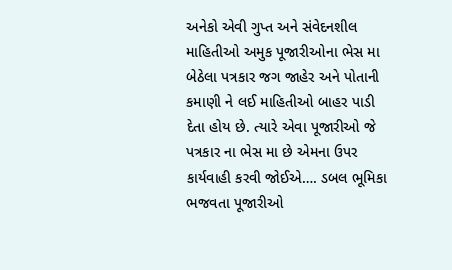અનેકો એવી ગુપ્ત અને સંવેદનશીલ માહિતીઓ અમુક પૂજારીઓના ભેસ મા બેઠેલા પત્રકાર જગ જાહેર અને પોતાની કમાણી ને લઈ માહિતીઓ બાહર પાડી દેતા હોય છે. ત્યારે એવા પૂજારીઓ જે પત્રકાર ના ભેસ મા છે એમના ઉપર કાર્યવાહી કરવી જોઈએ…. ડબલ ભૂમિકા ભજવતા પૂજારીઓ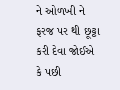ને ઓળખી ને ફરજ પર થી છૂટ્ટા કરી દેવા જોઈએ કે પછી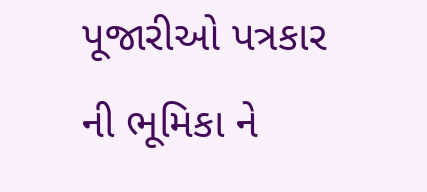પૂજારીઓ પત્રકાર ની ભૂમિકા ને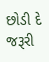છોડી દે જરૂરી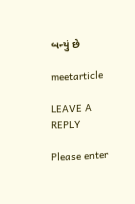બન્યું છે

meetarticle

LEAVE A REPLY

Please enter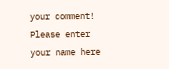your comment!
Please enter your name here